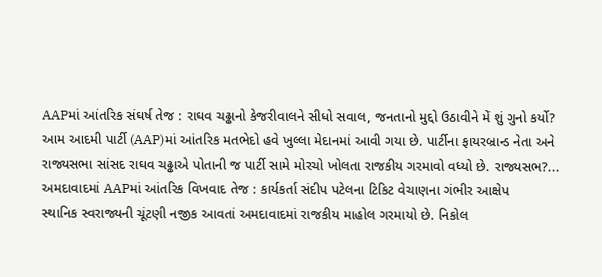AAPમાં આંતરિક સંઘર્ષ તેજ : રાઘવ ચઢ્ઢાનો કેજરીવાલને સીધો સવાલ, જનતાનો મુદ્દો ઉઠાવીને મેં શું ગુનો કર્યો?
આમ આદમી પાર્ટી (AAP)માં આંતરિક મતભેદો હવે ખુલ્લા મેદાનમાં આવી ગયા છે. પાર્ટીના ફાયરબ્રાન્ડ નેતા અને રાજ્યસભા સાંસદ રાઘવ ચઢ્ઢાએ પોતાની જ પાર્ટી સામે મોરચો ખોલતા રાજકીય ગરમાવો વધ્યો છે. રાજ્યસભ?...
અમદાવાદમાં AAPમાં આંતરિક વિખવાદ તેજ : કાર્યકર્તા સંદીપ પટેલના ટિકિટ વેચાણના ગંભીર આક્ષેપ
સ્થાનિક સ્વરાજ્યની ચૂંટણી નજીક આવતાં અમદાવાદમાં રાજકીય માહોલ ગરમાયો છે. નિકોલ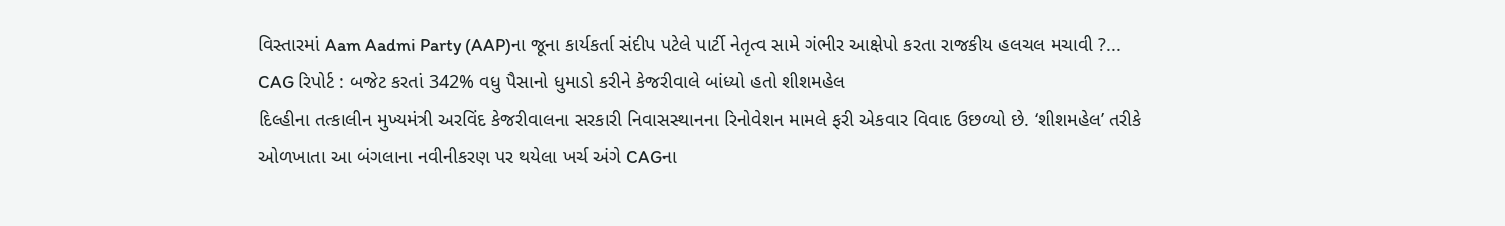વિસ્તારમાં Aam Aadmi Party (AAP)ના જૂના કાર્યકર્તા સંદીપ પટેલે પાર્ટી નેતૃત્વ સામે ગંભીર આક્ષેપો કરતા રાજકીય હલચલ મચાવી ?...
CAG રિપોર્ટ : બજેટ કરતાં 342% વધુ પૈસાનો ધુમાડો કરીને કેજરીવાલે બાંધ્યો હતો શીશમહેલ
દિલ્હીના તત્કાલીન મુખ્યમંત્રી અરવિંદ કેજરીવાલના સરકારી નિવાસસ્થાનના રિનોવેશન મામલે ફરી એકવાર વિવાદ ઉછળ્યો છે. ‘શીશમહેલ’ તરીકે ઓળખાતા આ બંગલાના નવીનીકરણ પર થયેલા ખર્ચ અંગે CAGના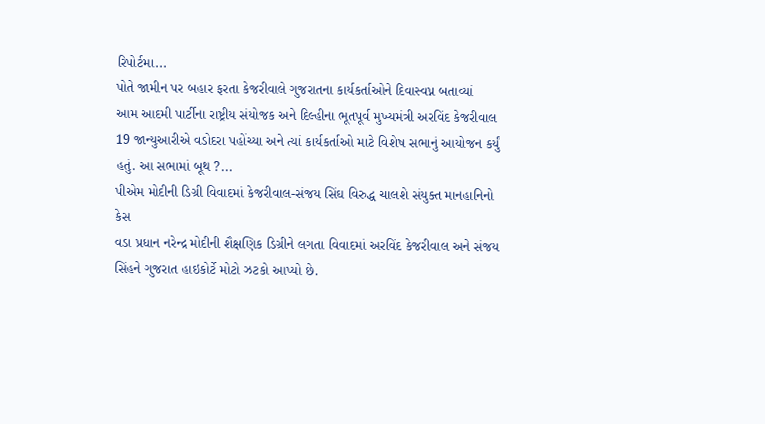રિપોર્ટમા...
પોતે જામીન પર બહાર ફરતા કેજરીવાલે ગુજરાતના કાર્યકર્તાઓને દિવાસ્વપ્ન બતાવ્યાં
આમ આદમી પાર્ટીના રાષ્ટ્રીય સંયોજક અને દિલ્હીના ભૂતપૂર્વ મુખ્યમંત્રી અરવિંદ કેજરીવાલ 19 જાન્યુઆરીએ વડોદરા પહોંચ્યા અને ત્યાં કાર્યકર્તાઓ માટે વિશેષ સભાનું આયોજન કર્યું હતું. આ સભામાં બૂથ ?...
પીએમ મોદીની ડિગ્રી વિવાદમાં કેજરીવાલ-સંજય સિંઘ વિરુદ્ધ ચાલશે સંયુક્ત માનહાનિનો કેસ
વડા પ્રધાન નરેન્દ્ર મોદીની શૈક્ષણિક ડિગ્રીને લગતા વિવાદમાં અરવિંદ કેજરીવાલ અને સંજય સિંહને ગુજરાત હાઇકોર્ટે મોટો ઝટકો આપ્યો છે.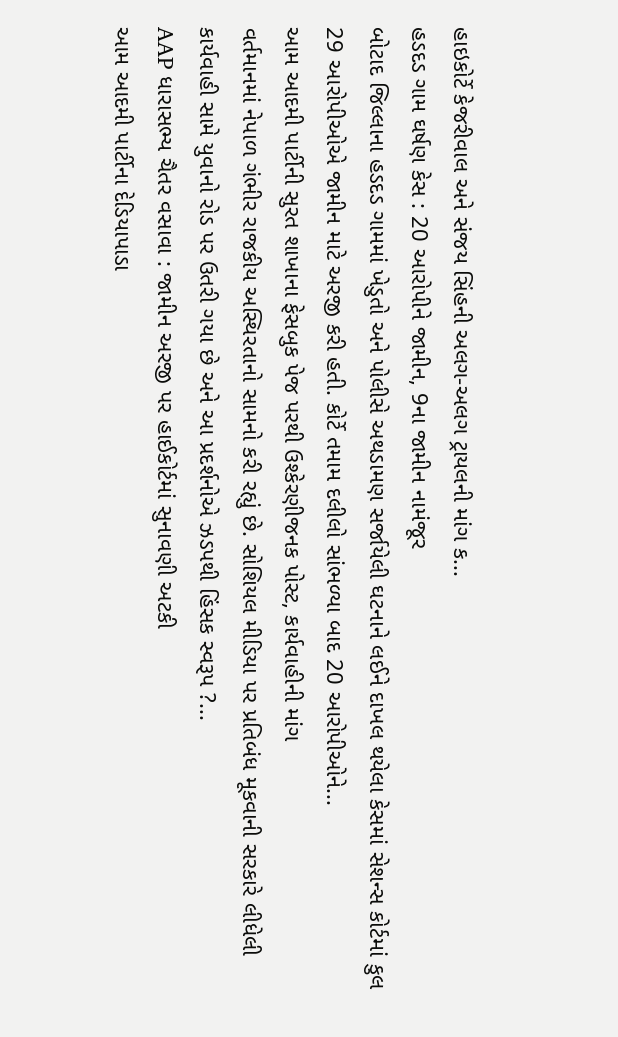હાઇકોર્ટે કેજરીવાલ અને સંજય સિંહની અલગ-અલગ ટ્રાયલની માંગ ક...
હડદડ ગામ ઘર્ષણ કેસ : 20 આરોપીને જામીન, 9ના જામીન નામંજૂર
બોટાદ જિલ્લાના હડદડ ગામમાં ખેડુતો અને પોલીસે અથડામણ સર્જાયેલી ઘટનાને લઈને દાખલ થયેલા કેસમાં સેશન્સ કોર્ટમાં કુલ 29 આરોપીઓએ જામીન માટે અરજી કરી હતી. કોર્ટે તમામ દલીલો સાંભળ્યા બાદ 20 આરોપીઓને...
આમ આદમી પાર્ટીની સુરત શાખાના ફેસબુક પેજ પરથી ઉશ્કેરણીજનક પોસ્ટ, કાર્યવાહીની માંગ
વર્તમાનમાં નેપાળ ગંભીર રાજકીય અસ્થિરતાનો સામનો કરી રહ્યું છે. સોશિયલ મીડિયા પર પ્રતિબંધ મૂકવાની સરકારે લીધેલી કાર્યવાહી સામે યુવાનો રોડ પર ઉતરી ગયા છે અને આ પ્રદર્શનોએ ઝડપથી હિંસક સ્વરૂપ ?...
AAP ધારાસભ્ય ચૈતર વસાવા : જામીન અરજી પર હાઈકોર્ટમાં સુનાવણી અટકી
આમ આદમી પાર્ટીના દેડિયાપાડા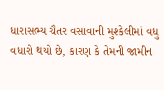ધારાસભ્ય ચૈતર વસાવાની મુશ્કેલીમાં વધુ વધારો થયો છે, કારણ કે તેમની જામીન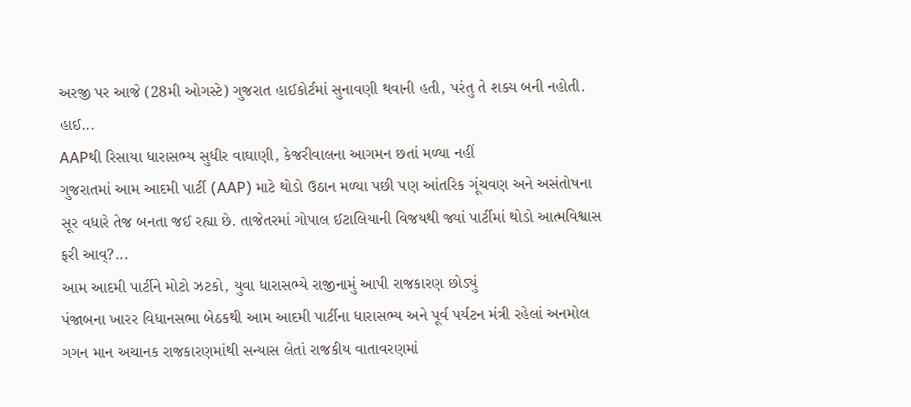અરજી પર આજે (28મી ઓગસ્ટે) ગુજરાત હાઈકોર્ટમાં સુનાવણી થવાની હતી, પરંતુ તે શક્ય બની નહોતી. હાઈ...
AAPથી રિસાયા ધારાસભ્ય સુધીર વાઘાણી, કેજરીવાલના આગમન છતાં મળ્યા નહીં
ગુજરાતમાં આમ આદમી પાર્ટી (AAP) માટે થોડો ઉઠાન મળ્યા પછી પણ આંતરિક ગૂંચવણ અને અસંતોષના સૂર વધારે તેજ બનતા જઈ રહ્યા છે. તાજેતરમાં ગોપાલ ઈટાલિયાની વિજયથી જ્યાં પાર્ટીમાં થોડો આત્મવિશ્વાસ ફરી આવ્?...
આમ આદમી પાર્ટીને મોટો ઝટકો, યુવા ધારાસભ્યે રાજીનામું આપી રાજકારણ છોડ્યું
પંજાબના ખારર વિધાનસભા બેઠકથી આમ આદમી પાર્ટીના ધારાસભ્ય અને પૂર્વ પર્યટન મંત્રી રહેલાં અનમોલ ગગન માન અચાનક રાજકારણમાંથી સન્યાસ લેતાં રાજકીય વાતાવરણમાં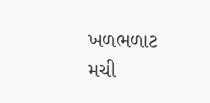ખળભળાટ મચી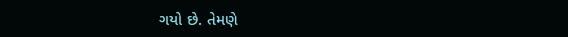ગયો છે. તેમણે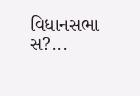વિધાનસભા સ?...